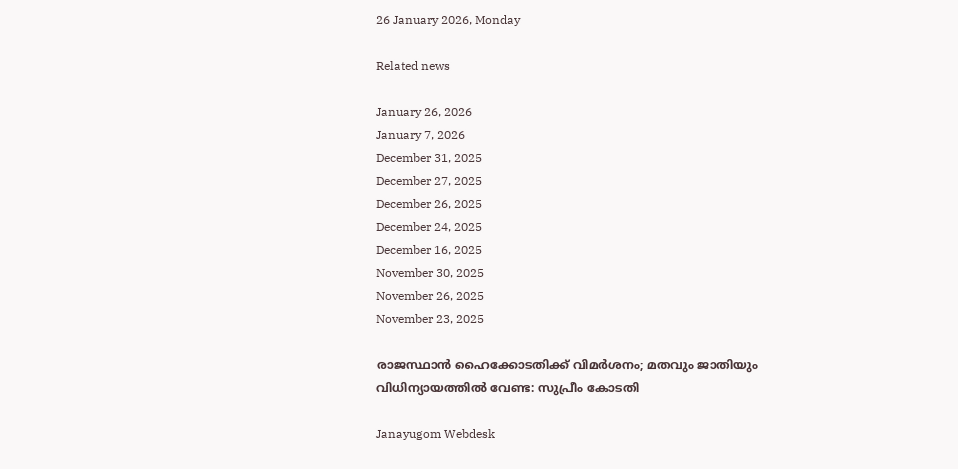26 January 2026, Monday

Related news

January 26, 2026
January 7, 2026
December 31, 2025
December 27, 2025
December 26, 2025
December 24, 2025
December 16, 2025
November 30, 2025
November 26, 2025
November 23, 2025

രാജസ്ഥാന്‍ ഹൈക്കോടതിക്ക് വിമര്‍ശനം; മതവും ജാതിയും വിധിന്യായത്തില്‍ വേണ്ട: സുപ്രീം കോടതി

Janayugom Webdesk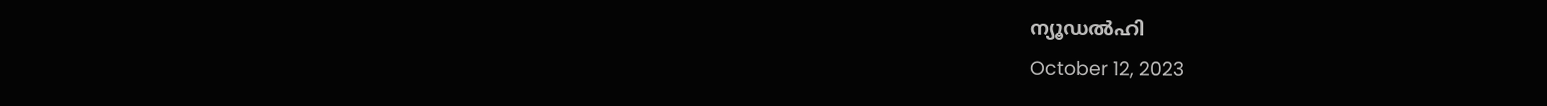ന്യൂഡല്‍ഹി
October 12, 2023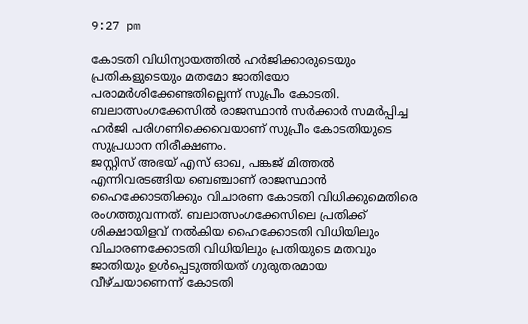9:27 pm

കോടതി വിധിന്യായത്തില്‍ ഹര്‍ജിക്കാരുടെയും പ്രതികളുടെയും മതമോ ജാതിയോ പരാമര്‍ശിക്കേണ്ടതില്ലെന്ന് സുപ്രീം കോടതി. ബലാത്സംഗക്കേസില്‍ രാജസ്ഥാന്‍ സര്‍ക്കാര്‍ സമര്‍പ്പിച്ച ഹര്‍ജി പരിഗണിക്കെവെയാണ് സുപ്രീം കോടതിയുടെ സുപ്രധാന നിരീക്ഷണം.
ജസ്റ്റിസ് അഭയ് എസ് ഓഖ, പങ്കജ് മിത്തല്‍ എന്നിവരടങ്ങിയ ബെഞ്ചാണ് രാജസ്ഥാന്‍ ഹൈക്കോടതിക്കും വിചാരണ കോടതി വിധിക്കുമെതിരെ രംഗത്തുവന്നത്. ബലാത്സംഗക്കേസിലെ പ്രതിക്ക് ശിക്ഷായിളവ് നല്‍കിയ ഹൈക്കോടതി വിധിയിലും വിചാരണക്കോടതി വിധിയിലും പ്രതിയുടെ മതവും ജാതിയും ഉള്‍പ്പെടുത്തിയത് ഗുരുതരമായ വീഴ്ചയാണെന്ന് കോടതി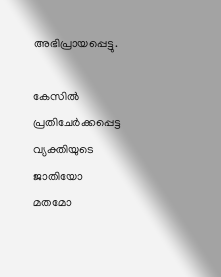അഭിപ്രായപ്പെട്ടു.

കേസില്‍ പ്രതിചേര്‍ക്കപ്പെട്ട വ്യക്തിയുടെ ജാതിയോ മതമോ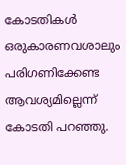കോടതികള്‍ ഒരുകാരണവശാലും പരിഗണിക്കേണ്ട ആവശ്യമില്ലെന്ന് കോടതി പറഞ്ഞു.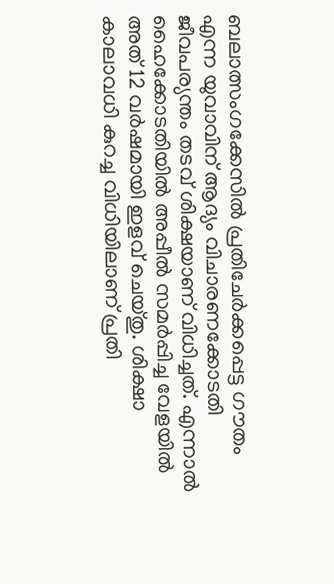ബലാത്സംഗക്കേസില്‍ പ്രതിചേര്‍ക്കപ്പെട്ട ഗൗതം എന്ന യുവാവിന് ആദ്യം വിചാരണക്കോടതി ജീവപര്യന്തം തടവ് ശിക്ഷയാണ് വിധിച്ചത്. എന്നാല്‍ ഹൈക്കോടതിയില്‍ അപ്പീല്‍ സമര്‍പ്പിച്ച വേളയില്‍ അത് 12 വര്‍ഷമായി ഇളവ് ചെയ്തു. ശിക്ഷാ കാലാവധി കുറച്ച വിധിയിലാണ് പ്രതി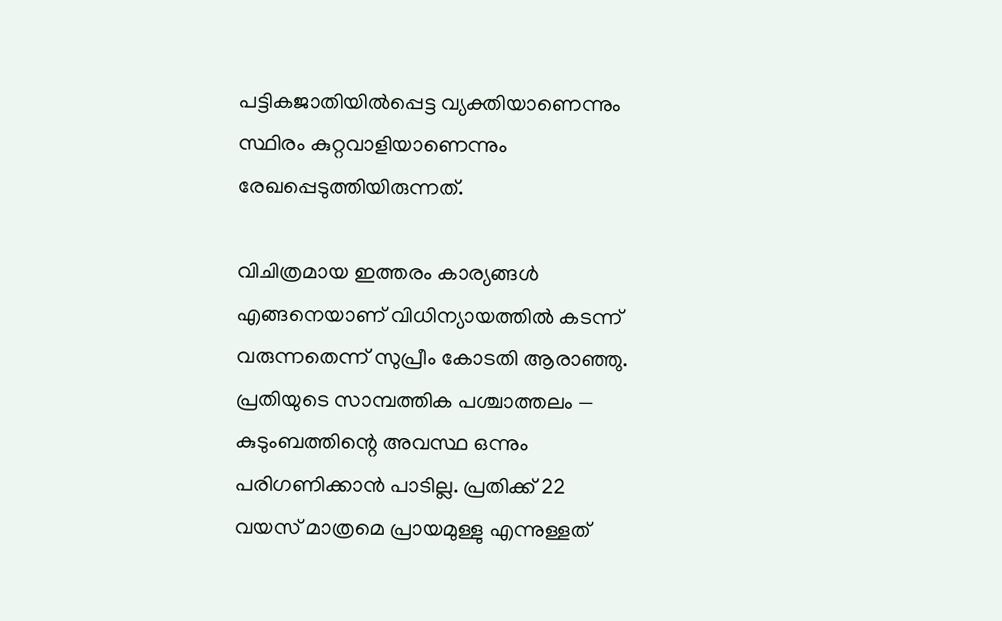പട്ടികജാതിയില്‍പ്പെട്ട വ്യക്തിയാണെന്നും സ്ഥിരം കുറ്റവാളിയാണെന്നും രേഖപ്പെടുത്തിയിരുന്നത്.

വിചിത്രമായ ഇത്തരം കാര്യങ്ങള്‍ എങ്ങനെയാണ് വിധിന്യായത്തില്‍ കടന്ന് വരുന്നതെന്ന് സുപ്രീം കോടതി ആരാഞ്ഞു. പ്രതിയുടെ സാമ്പത്തിക പശ്ചാത്തലം — കുടുംബത്തിന്റെ അവസ്ഥ ഒന്നും പരിഗണിക്കാന്‍ പാടില്ല. പ്രതിക്ക് 22 വയസ് മാത്രമെ പ്രായമുള്ളു എന്നുള്ളത്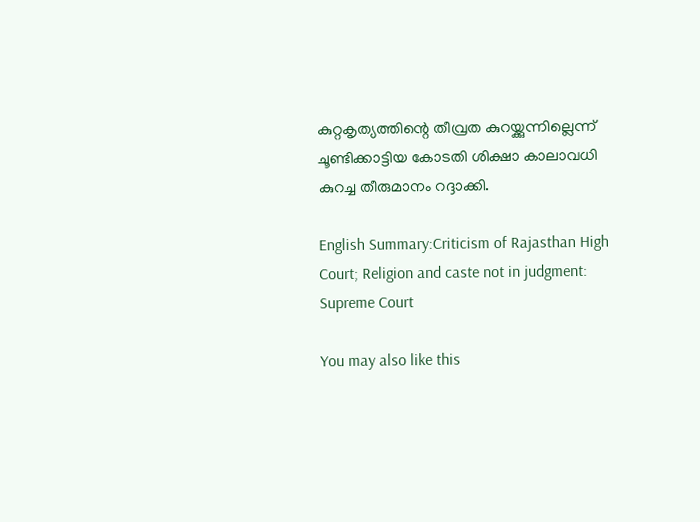കുറ്റകൃത്യത്തിന്റെ തീവ്രത കുറയ്ക്കുന്നില്ലെന്ന് ചൂണ്ടിക്കാട്ടിയ കോടതി ശിക്ഷാ കാലാവധി കുറച്ച തീരുമാനം റദ്ദാക്കി.

English Summary:Criticism of Rajasthan High Court; Religion and caste not in judgment: Supreme Court

You may also like this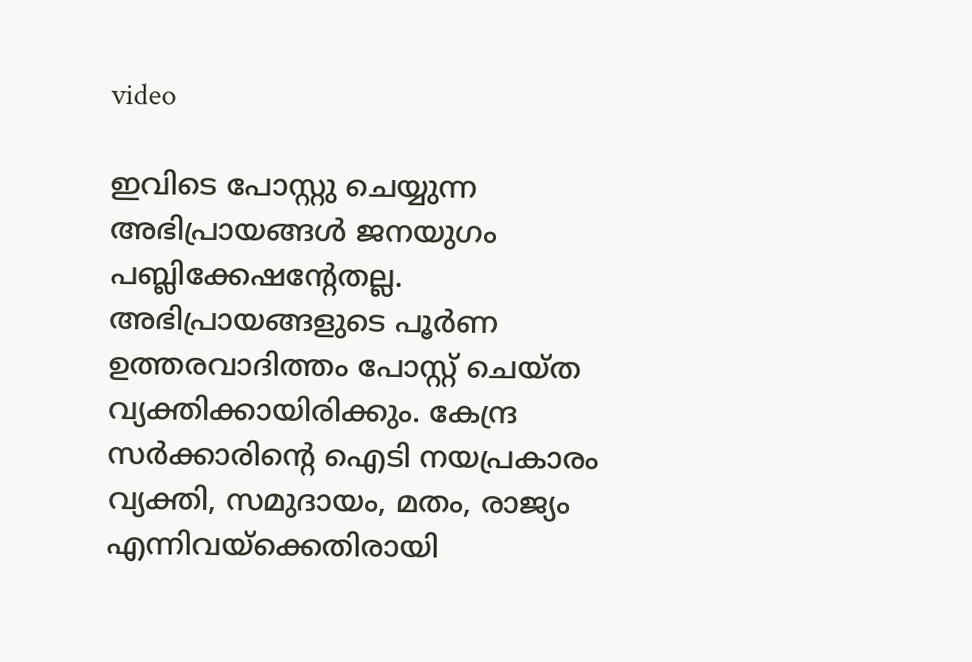video

ഇവിടെ പോസ്റ്റു ചെയ്യുന്ന അഭിപ്രായങ്ങള്‍ ജനയുഗം പബ്ലിക്കേഷന്റേതല്ല. അഭിപ്രായങ്ങളുടെ പൂര്‍ണ ഉത്തരവാദിത്തം പോസ്റ്റ് ചെയ്ത വ്യക്തിക്കായിരിക്കും. കേന്ദ്ര സര്‍ക്കാരിന്റെ ഐടി നയപ്രകാരം വ്യക്തി, സമുദായം, മതം, രാജ്യം എന്നിവയ്‌ക്കെതിരായി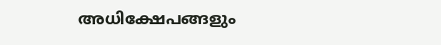അധിക്ഷേപങ്ങളും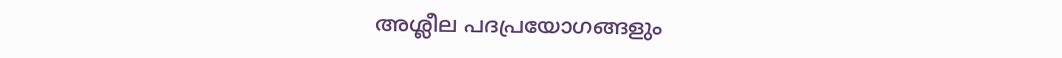അശ്ലീല പദപ്രയോഗങ്ങളും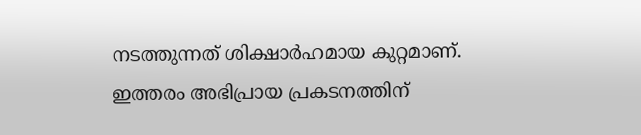നടത്തുന്നത് ശിക്ഷാര്‍ഹമായ കുറ്റമാണ്. ഇത്തരം അഭിപ്രായ പ്രകടനത്തിന്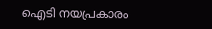ഐടി നയപ്രകാരം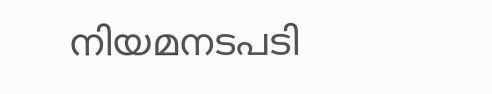നിയമനടപടി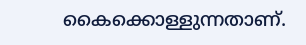കൈക്കൊള്ളുന്നതാണ്.